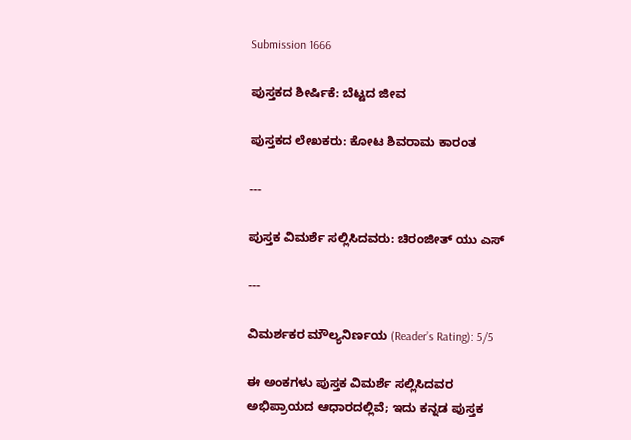Submission 1666

ಪುಸ್ತಕದ ಶೀರ್ಷಿಕೆ: ಬೆಟ್ಟದ ಜೀವ

ಪುಸ್ತಕದ ಲೇಖಕರು: ಕೋಟ ಶಿವರಾಮ ಕಾರಂತ

---

ಪುಸ್ತಕ ವಿಮರ್ಶೆ ಸಲ್ಲಿಸಿದವರು: ಚಿರಂಜೀತ್ ಯು ಎಸ್

---

ವಿಮರ್ಶಕರ ಮೌಲ್ಯನಿರ್ಣಯ (Reader’s Rating): 5/5

ಈ ಅಂಕಗಳು ಪುಸ್ತಕ ವಿಮರ್ಶೆ ಸಲ್ಲಿಸಿದವರ ಅಭಿಪ್ರಾಯದ ಆಧಾರದಲ್ಲಿವೆ; ಇದು ಕನ್ನಡ ಪುಸ್ತಕ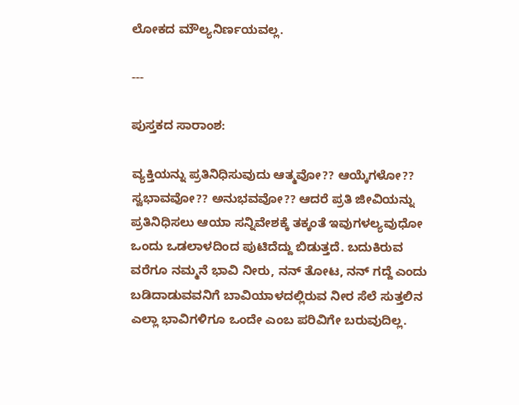ಲೋಕದ ಮೌಲ್ಯನಿರ್ಣಯವಲ್ಲ.

---

ಪುಸ್ತಕದ ಸಾರಾಂಶ:

ವ್ಯಕ್ತಿಯನ್ನು ಪ್ರತಿನಿಧಿಸುವುದು ಆತ್ಮವೋ?? ಆಯ್ಕೆಗಳೋ?? ಸ್ವಭಾವವೋ?? ಅನುಭವವೋ?? ಆದರೆ ಪ್ರತಿ ಜೀವಿಯನ್ನು ಪ್ರತಿನಿಧಿಸಲು ಆಯಾ ಸನ್ನಿವೇಶಕ್ಕೆ ತಕ್ಕಂತೆ ಇವುಗಳಲ್ಯವುಧೋ ಒಂದು ಒಡಲಾಳದಿಂದ ಪುಟಿದೆದ್ದು ಬಿಡುತ್ತದೆ. ಬದುಕಿರುವ ವರೆಗೂ ನಮ್ಮನೆ ಭಾವಿ ನೀರು, ನನ್ ತೋಟ, ನನ್ ಗದ್ದೆ ಎಂದು ಬಡಿದಾಡುವವನಿಗೆ ಬಾವಿಯಾಳದಲ್ಲಿರುವ ನೀರ ಸೆಲೆ ಸುತ್ತಲಿನ ಎಲ್ಲಾ ಭಾವಿಗಳಿಗೂ ಒಂದೇ ಎಂಬ ಪರಿವಿಗೇ ಬರುವುದಿಲ್ಲ.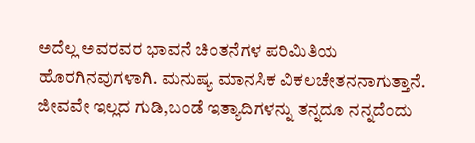ಅದೆಲ್ಲ ಅವರವರ ಭಾವನೆ ಚಿಂತನೆಗಳ ಪರಿಮಿತಿಯ ಹೊರಗಿನವುಗಳಾಗಿ. ಮನುಷ್ಯ ಮಾನಸಿಕ ವಿಕಲಚೇತನನಾಗುತ್ತಾನೆ. ಜೀವವೇ ಇಲ್ಲದ ಗುಡಿ,ಬಂಡೆ ಇತ್ಯಾದಿಗಳನ್ನು ತನ್ನದೂ ನನ್ನದೆಂದು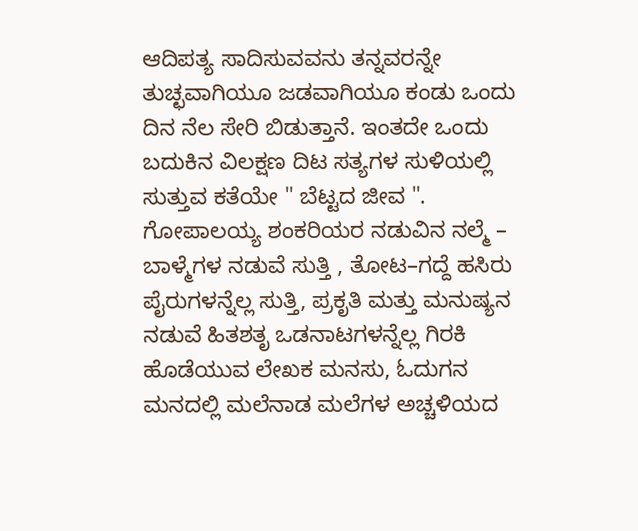ಆದಿಪತ್ಯ ಸಾದಿಸುವವನು ತನ್ನವರನ್ನೇ ತುಚ್ಛವಾಗಿಯೂ ಜಡವಾಗಿಯೂ ಕಂಡು ಒಂದು ದಿನ ನೆಲ ಸೇರಿ ಬಿಡುತ್ತಾನೆ. ಇಂತದೇ ಒಂದು ಬದುಕಿನ ವಿಲಕ್ಷಣ ದಿಟ ಸತ್ಯಗಳ ಸುಳಿಯಲ್ಲಿ ಸುತ್ತುವ ಕತೆಯೇ " ಬೆಟ್ಟದ ಜೀವ ". ಗೋಪಾಲಯ್ಯ ಶಂಕರಿಯರ ನಡುವಿನ ನಲ್ಮೆ – ಬಾಳ್ಮೆಗಳ ನಡುವೆ ಸುತ್ತಿ , ತೋಟ–ಗದ್ದೆ ಹಸಿರು ಪೈರುಗಳನ್ನೆಲ್ಲ ಸುತ್ತಿ, ಪ್ರಕೃತಿ ಮತ್ತು ಮನುಷ್ಯನ ನಡುವೆ ಹಿತಶತೃ ಒಡನಾಟಗಳನ್ನೆಲ್ಲ ಗಿರಕಿ ಹೊಡೆಯುವ ಲೇಖಕ ಮನಸು, ಓದುಗನ ಮನದಲ್ಲಿ ಮಲೆನಾಡ ಮಲೆಗಳ ಅಚ್ಚಳಿಯದ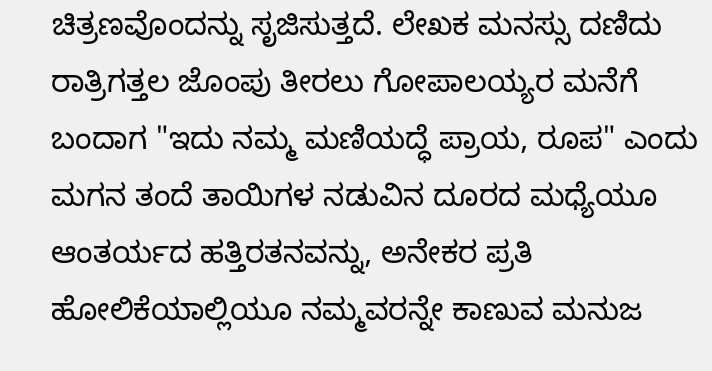ಚಿತ್ರಣವೊಂದನ್ನು ಸೃಜಿಸುತ್ತದೆ. ಲೇಖಕ ಮನಸ್ಸು ದಣಿದು ರಾತ್ರಿಗತ್ತಲ ಜೊಂಪು ತೀರಲು ಗೋಪಾಲಯ್ಯರ ಮನೆಗೆ ಬಂದಾಗ "ಇದು ನಮ್ಮ ಮಣಿಯದ್ಧೆ ಪ್ರಾಯ, ರೂಪ" ಎಂದು ಮಗನ ತಂದೆ ತಾಯಿಗಳ ನಡುವಿನ ದೂರದ ಮಧ್ಯೆಯೂ ಆಂತರ್ಯದ ಹತ್ತಿರತನವನ್ನು, ಅನೇಕರ ಪ್ರತಿ ಹೋಲಿಕೆಯಾಲ್ಲಿಯೂ ನಮ್ಮವರನ್ನೇ ಕಾಣುವ ಮನುಜ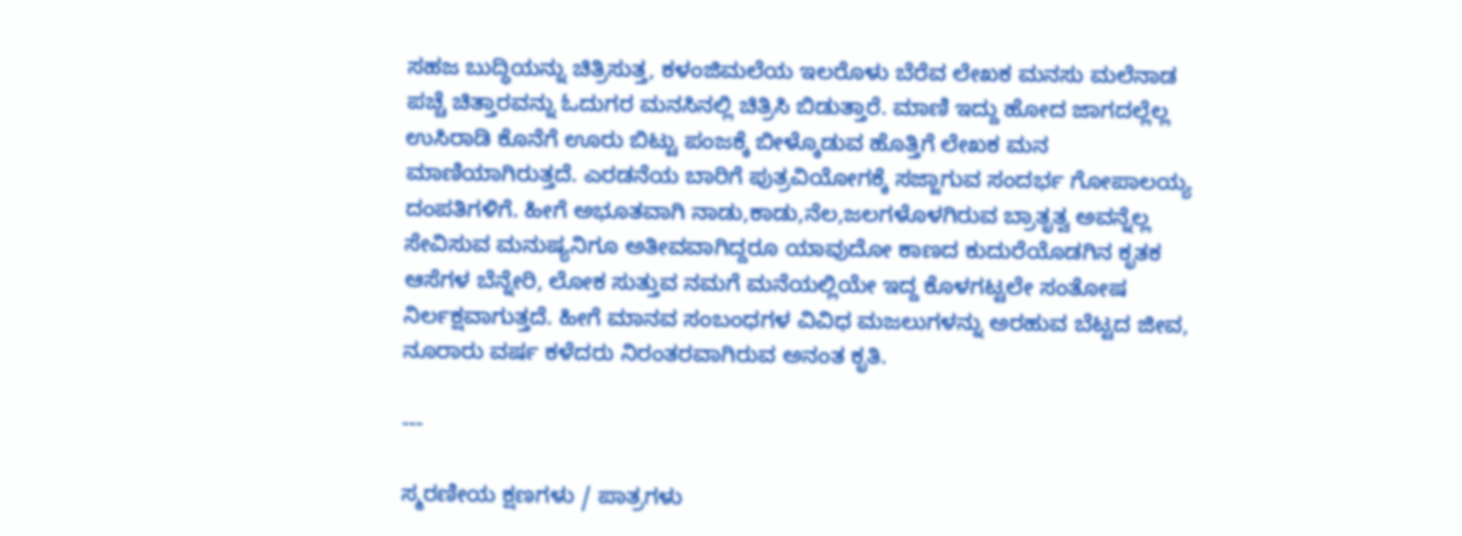ಸಹಜ ಬುದ್ಧಿಯನ್ನು ಚಿತ್ರಿಸುತ್ತ, ಕಳಂಜಿಮಲೆಯ ಇಲರೊಳು ಬೆರೆವ ಲೇಖಕ ಮನಸು ಮಲೆನಾಡ ಪಚ್ಚೆ ಚಿತ್ತಾರವನ್ನು ಓದುಗರ ಮನಸಿನಲ್ಲಿ ಚಿತ್ರಿಸಿ ಬಿಡುತ್ತಾರೆ. ಮಾಣಿ ಇದ್ದು ಹೋದ ಜಾಗದಲ್ಲೆಲ್ಲ ಉಸಿರಾಡಿ ಕೊನೆಗೆ ಊರು ಬಿಟ್ಟು ಪಂಜಕ್ಕೆ ಬೀಳ್ಕೊಡುವ ಹೊತ್ತಿಗೆ ಲೇಖಕ ಮನ ಮಾಣಿಯಾಗಿರುತ್ತದೆ. ಎರಡನೆಯ ಬಾರಿಗೆ ಪುತ್ರವಿಯೋಗಕ್ಕೆ ಸಜ್ಜಾಗುವ ಸಂದರ್ಭ ಗೋಪಾಲಯ್ಯ ದಂಪತಿಗಳಿಗೆ. ಹೀಗೆ ಅಭೂತವಾಗಿ ನಾಡು,ಕಾಡು,ನೆಲ,ಜಲಗಳೊಳಗಿರುವ ಬ್ರಾತೃತ್ವ ಅವನ್ನೆಲ್ಲ ಸೇವಿಸುವ ಮನುಷ್ಯನಿಗೂ ಅತೀವವಾಗಿದ್ದರೂ ಯಾವುದೋ ಕಾಣದ ಕುದುರೆಯೊಡಗಿನ ಕೃತಕ ಆಸೆಗಳ ಬೆನ್ನೇರಿ, ಲೋಕ ಸುತ್ತುವ ನಮಗೆ ಮನೆಯಲ್ಲಿಯೇ ಇದ್ದ ಕೊಳಗಟ್ಟಲೇ ಸಂತೋಷ ನಿರ್ಲಕ್ಷವಾಗುತ್ತದೆ. ಹೀಗೆ ಮಾನವ ಸಂಬಂಧಗಳ ವಿವಿಧ ಮಜಲುಗಳನ್ನು ಅರಹುವ ಬೆಟ್ಟದ ಜೀವ, ನೂರಾರು ವರ್ಷ ಕಳೆದರು ನಿರಂತರವಾಗಿರುವ ಅನಂತ ಕೃತಿ.

---

ಸ್ಮರಣೀಯ ಕ್ಷಣಗಳು / ಪಾತ್ರಗಳು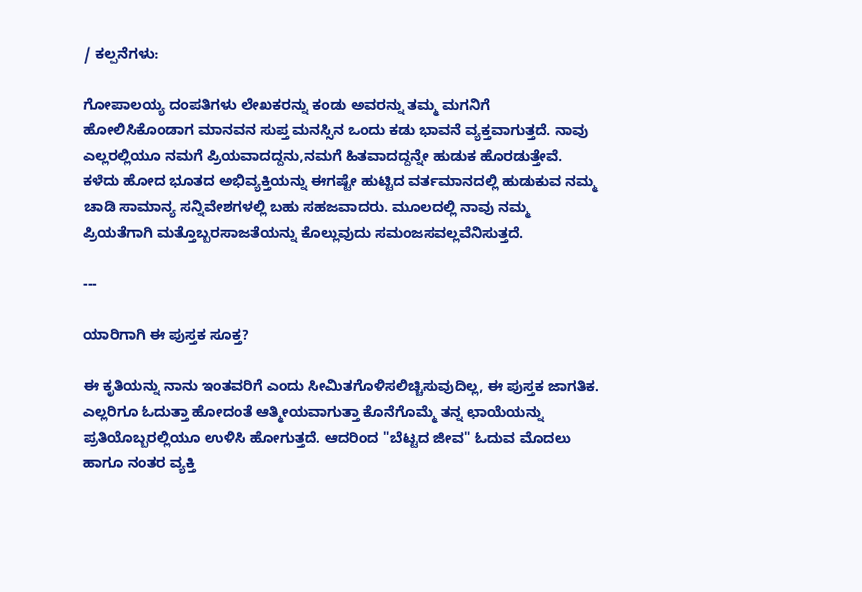/ ಕಲ್ಪನೆಗಳು:

ಗೋಪಾಲಯ್ಯ ದಂಪತಿಗಳು ಲೇಖಕರನ್ನು ಕಂಡು ಅವರನ್ನು ತಮ್ಮ ಮಗನಿಗೆ ಹೋಲಿಸಿಕೊಂಡಾಗ ಮಾನವನ ಸುಪ್ತ ಮನಸ್ಸಿನ ಒಂದು ಕಡು ಭಾವನೆ ವ್ಯಕ್ತವಾಗುತ್ತದೆ. ನಾವು ಎಲ್ಲರಲ್ಲಿಯೂ ನಮಗೆ ಪ್ರಿಯವಾದದ್ದನು,ನಮಗೆ ಹಿತವಾದದ್ದನ್ನೇ ಹುಡುಕ ಹೊರಡುತ್ತೇವೆ. ಕಳೆದು ಹೋದ ಭೂತದ ಅಭಿವ್ಯಕ್ತಿಯನ್ನು ಈಗಷ್ಟೇ ಹುಟ್ಟಿದ ವರ್ತಮಾನದಲ್ಲಿ ಹುಡುಕುವ ನಮ್ಮ ಚಾಡಿ ಸಾಮಾನ್ಯ ಸನ್ನಿವೇಶಗಳಲ್ಲಿ ಬಹು ಸಹಜವಾದರು. ಮೂಲದಲ್ಲಿ ನಾವು ನಮ್ಮ ಪ್ರಿಯತೆಗಾಗಿ ಮತ್ತೊಬ್ಬರಸಾಜತೆಯನ್ನು ಕೊಲ್ಲುವುದು ಸಮಂಜಸವಲ್ಲವೆನಿಸುತ್ತದೆ.

---

ಯಾರಿಗಾಗಿ ಈ ಪುಸ್ತಕ ಸೂಕ್ತ?

ಈ ಕೃತಿಯನ್ನು ನಾನು ಇಂತವರಿಗೆ ಎಂದು ಸೀಮಿತಗೊಳಿಸಲಿಚ್ಚಿಸುವುದಿಲ್ಲ, ಈ ಪುಸ್ತಕ ಜಾಗತಿಕ. ಎಲ್ಲರಿಗೂ ಓದುತ್ತಾ ಹೋದಂತೆ ಆತ್ಮೀಯವಾಗುತ್ತಾ ಕೊನೆಗೊಮ್ಮೆ ತನ್ನ ಛಾಯೆಯನ್ನು ಪ್ರತಿಯೊಬ್ಬರಲ್ಲಿಯೂ ಉಳಿಸಿ ಹೋಗುತ್ತದೆ. ಆದರಿಂದ "ಬೆಟ್ಟದ ಜೀವ" ಓದುವ ಮೊದಲು ಹಾಗೂ ನಂತರ ವ್ಯಕ್ತಿ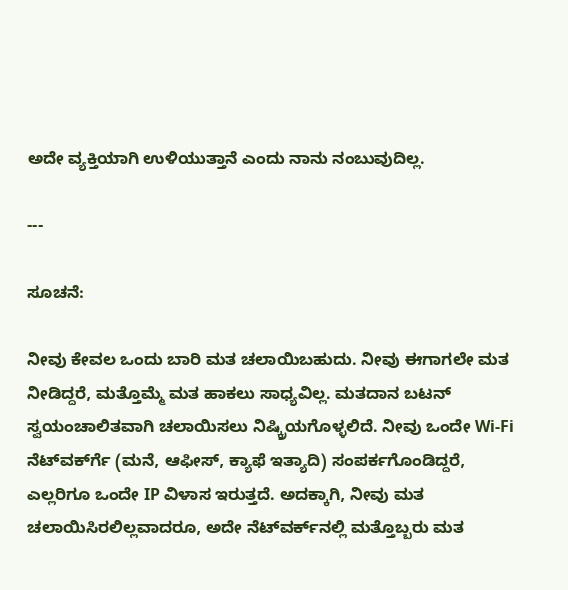ಅದೇ ವ್ಯಕ್ತಿಯಾಗಿ ಉಳಿಯುತ್ತಾನೆ ಎಂದು ನಾನು ನಂಬುವುದಿಲ್ಲ.

---

ಸೂಚನೆ:

ನೀವು ಕೇವಲ ಒಂದು ಬಾರಿ ಮತ ಚಲಾಯಿಬಹುದು. ನೀವು ಈಗಾಗಲೇ ಮತ ನೀಡಿದ್ದರೆ, ಮತ್ತೊಮ್ಮೆ ಮತ ಹಾಕಲು ಸಾಧ್ಯವಿಲ್ಲ. ಮತದಾನ ಬಟನ್ ಸ್ವಯಂಚಾಲಿತವಾಗಿ ಚಲಾಯಿಸಲು ನಿಷ್ಕ್ರಿಯಗೊಳ್ಳಲಿದೆ. ನೀವು ಒಂದೇ Wi-Fi ನೆಟ್‌ವರ್ಕ್‍ಗೆ (ಮನೆ, ಆಫೀಸ್, ಕ್ಯಾಫೆ ಇತ್ಯಾದಿ) ಸಂಪರ್ಕಗೊಂಡಿದ್ದರೆ, ಎಲ್ಲರಿಗೂ ಒಂದೇ IP ವಿಳಾಸ ಇರುತ್ತದೆ. ಅದಕ್ಕಾಗಿ, ನೀವು ಮತ ಚಲಾಯಿಸಿರಲಿಲ್ಲವಾದರೂ, ಅದೇ ನೆಟ್‌ವರ್ಕ್‌ನಲ್ಲಿ ಮತ್ತೊಬ್ಬರು ಮತ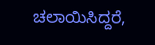ಚಲಾಯಿಸಿದ್ದರೆ,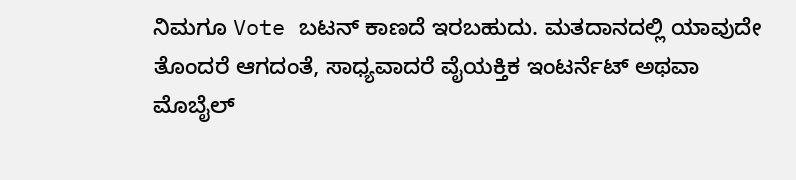ನಿಮಗೂ Vote ಬಟನ್ ಕಾಣದೆ ಇರಬಹುದು. ಮತದಾನದಲ್ಲಿ ಯಾವುದೇ ತೊಂದರೆ ಆಗದಂತೆ, ಸಾಧ್ಯವಾದರೆ ವೈಯಕ್ತಿಕ ಇಂಟರ್ನೆಟ್ ಅಥವಾ ಮೊಬೈಲ್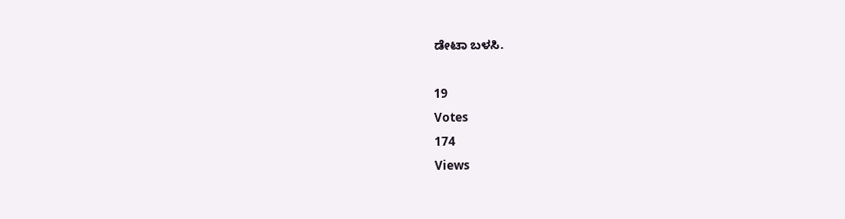ಡೇಟಾ ಬಳಸಿ.

19
Votes
174
Views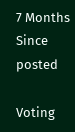7 Months
Since posted

Voting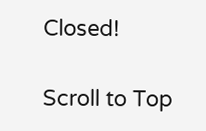Closed!

Scroll to Top